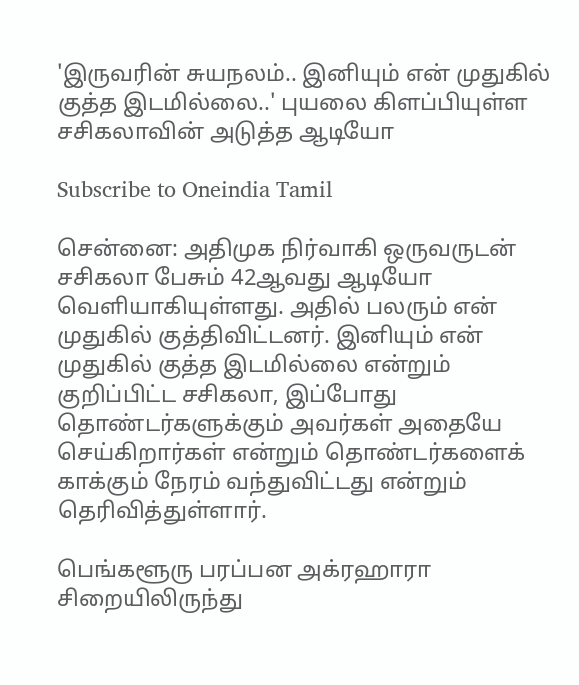'இருவரின் சுயநலம்.. இனியும் என் முதுகில் குத்த இடமில்லை..' புயலை கிளப்பியுள்ள சசிகலாவின் அடுத்த ஆடியோ

Subscribe to Oneindia Tamil

சென்னை: அதிமுக நிர்வாகி ஒருவருடன் சசிகலா பேசும் 42ஆவது ஆடியோ வெளியாகியுள்ளது. அதில் பலரும் என் முதுகில் குத்திவிட்டனர். இனியும் என் முதுகில் குத்த இடமில்லை என்றும் குறிப்பிட்ட சசிகலா, இப்போது தொண்டர்களுக்கும் அவர்கள் அதையே செய்கிறார்கள் என்றும் தொண்டர்களைக் காக்கும் நேரம் வந்துவிட்டது என்றும் தெரிவித்துள்ளார்.

பெங்களூரு பரப்பன அக்ரஹாரா சிறையிலிருந்து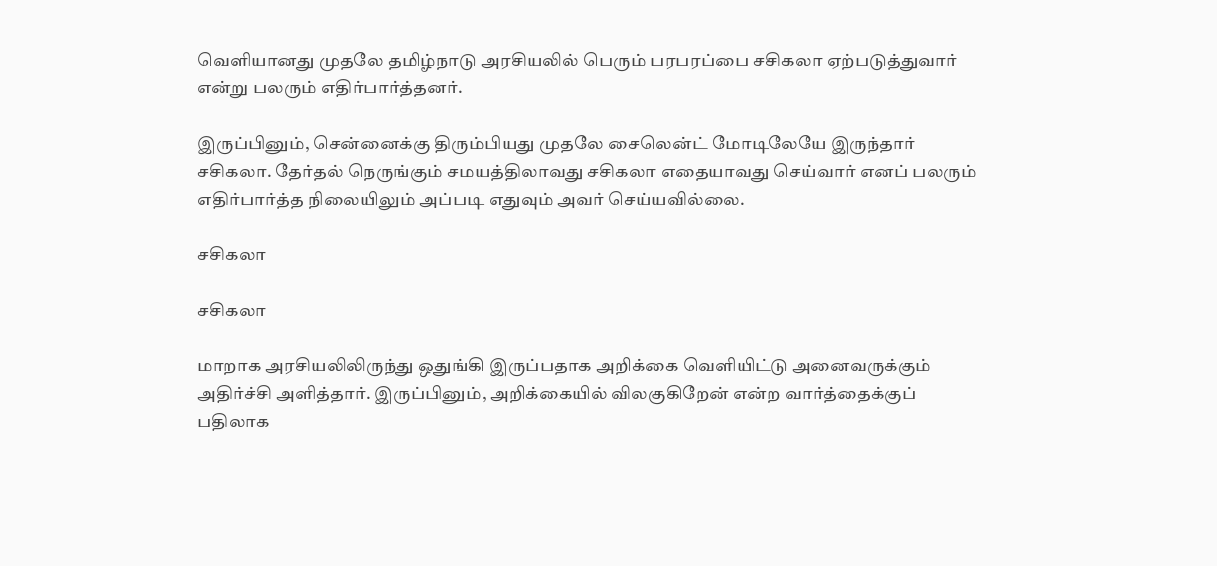வெளியானது முதலே தமிழ்நாடு அரசியலில் பெரும் பரபரப்பை சசிகலா ஏற்படுத்துவார் என்று பலரும் எதிர்பார்த்தனர்.

இருப்பினும், சென்னைக்கு திரும்பியது முதலே சைலென்ட் மோடிலேயே இருந்தார் சசிகலா. தேர்தல் நெருங்கும் சமயத்திலாவது சசிகலா எதையாவது செய்வார் எனப் பலரும் எதிர்பார்த்த நிலையிலும் அப்படி எதுவும் அவர் செய்யவில்லை.

சசிகலா

சசிகலா

மாறாக அரசியலிலிருந்து ஒதுங்கி இருப்பதாக அறிக்கை வெளியிட்டு அனைவருக்கும் அதிர்ச்சி அளித்தார். இருப்பினும், அறிக்கையில் விலகுகிறேன் என்ற வார்த்தைக்குப் பதிலாக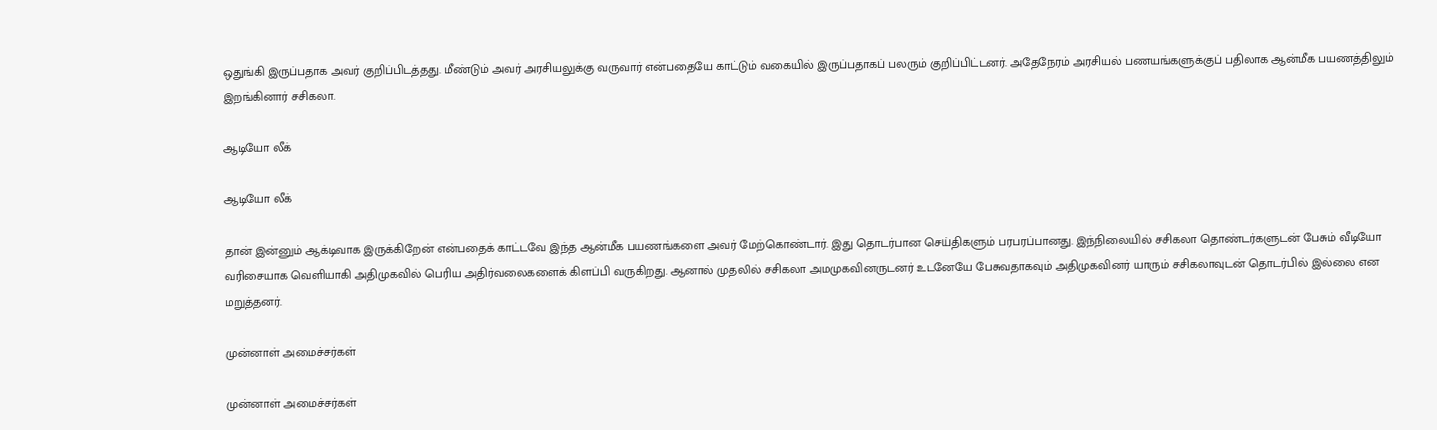ஒதுங்கி இருப்பதாக அவர் குறிப்பிடத்தது. மீண்டும் அவர் அரசியலுக்கு வருவார் என்பதையே காட்டும் வகையில் இருப்பதாகப் பலரும் குறிப்பிட்டனர். அதேநேரம் அரசியல் பணயங்களுக்குப் பதிலாக ஆன்மீக பயணத்திலும் இறங்கினார் சசிகலா.

ஆடியோ லீக்

ஆடியோ லீக்

தான் இன்னும் ஆக்டிவாக இருக்கிறேன் என்பதைக் காட்டவே இந்த ஆன்மீக பயணங்களை அவர் மேற்கொண்டார். இது தொடர்பான செய்திகளும் பரபரப்பானது. இந்நிலையில் சசிகலா தொண்டர்களுடன் பேசும் வீடியோ வரிசையாக வெளியாகி அதிமுகவில் பெரிய அதிர்வலைகளைக் கிளப்பி வருகிறது. ஆனால் முதலில் சசிகலா அமமுகவினருடனர் உடனேயே பேசுவதாகவும் அதிமுகவினர் யாரும் சசிகலாவுடன் தொடர்பில் இல்லை என மறுத்தனர்.

முன்னாள் அமைச்சர்கள்

முன்னாள் அமைச்சர்கள்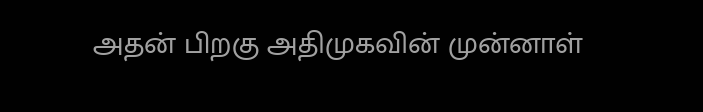அதன் பிறகு அதிமுகவின் முன்னாள்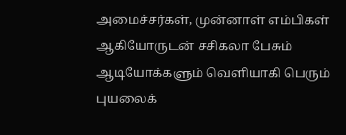அமைச்சர்கள், முன்னாள் எம்பிகள் ஆகியோருடன் சசிகலா பேசும் ஆடியோக்களும் வெளியாகி பெரும் புயலைக்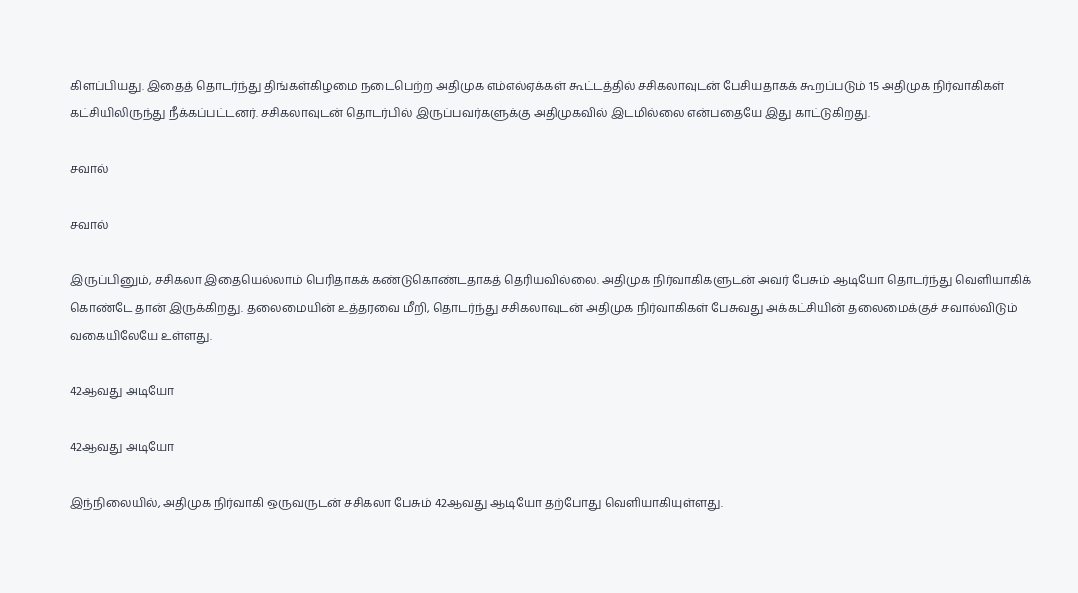கிளப்பியது. இதைத் தொடர்ந்து திங்கள்கிழமை நடைபெற்ற அதிமுக எம்எல்ஏக்கள் கூட்டத்தில் சசிகலாவுடன் பேசியதாகக் கூறப்படும் 15 அதிமுக நிர்வாகிகள் கட்சியிலிருந்து நீக்கப்பட்டனர். சசிகலாவுடன் தொடர்பில் இருப்பவர்களுக்கு அதிமுகவில் இடமில்லை என்பதையே இது காட்டுகிறது.

சவால்

சவால்

இருப்பினும், சசிகலா இதையெல்லாம் பெரிதாகக் கண்டுகொண்டதாகத் தெரியவில்லை. அதிமுக நிர்வாகிகளுடன் அவர் பேசும் ஆடியோ தொடர்ந்து வெளியாகிக் கொண்டே தான் இருக்கிறது. தலைமையின் உத்தரவை மீறி, தொடர்ந்து சசிகலாவுடன் அதிமுக நிர்வாகிகள் பேசுவது அக்கட்சியின் தலைமைக்குச் சவால்விடும் வகையிலேயே உள்ளது.

42ஆவது அடியோ

42ஆவது அடியோ

இந்நிலையில், அதிமுக நிர்வாகி ஒருவருடன் சசிகலா பேசும் 42ஆவது ஆடியோ தற்போது வெளியாகியுள்ளது.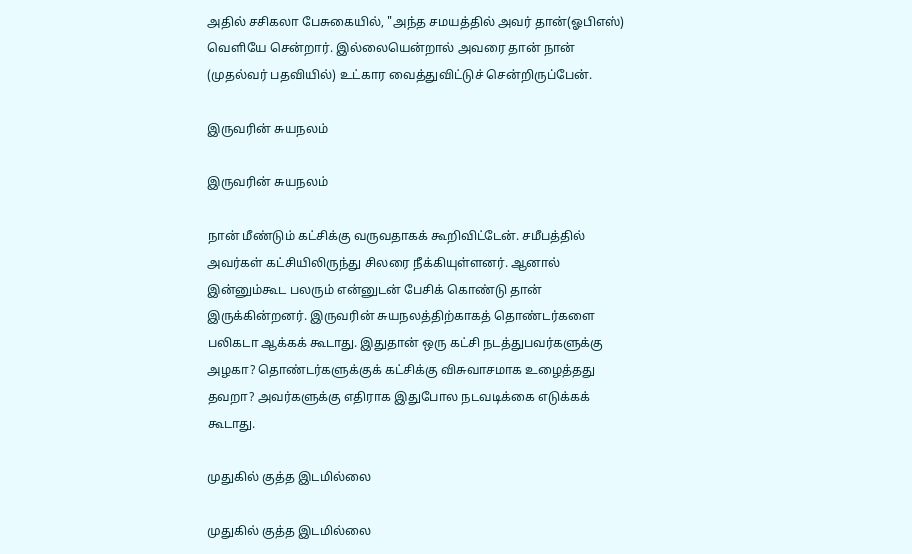அதில் சசிகலா பேசுகையில், "அந்த சமயத்தில் அவர் தான்(ஓபிஎஸ்) வெளியே சென்றார். இல்லையென்றால் அவரை தான் நான் (முதல்வர் பதவியில்) உட்கார வைத்துவிட்டுச் சென்றிருப்பேன்.

இருவரின் சுயநலம்

இருவரின் சுயநலம்

நான் மீண்டும் கட்சிக்கு வருவதாகக் கூறிவிட்டேன். சமீபத்தில் அவர்கள் கட்சியிலிருந்து சிலரை நீக்கியுள்ளனர். ஆனால் இன்னும்கூட பலரும் என்னுடன் பேசிக் கொண்டு தான் இருக்கின்றனர். இருவரின் சுயநலத்திற்காகத் தொண்டர்களை பலிகடா ஆக்கக் கூடாது. இதுதான் ஒரு கட்சி நடத்துபவர்களுக்கு அழகா? தொண்டர்களுக்குக் கட்சிக்கு விசுவாசமாக உழைத்தது தவறா? அவர்களுக்கு எதிராக இதுபோல நடவடிக்கை எடுக்கக் கூடாது.

முதுகில் குத்த இடமில்லை

முதுகில் குத்த இடமில்லை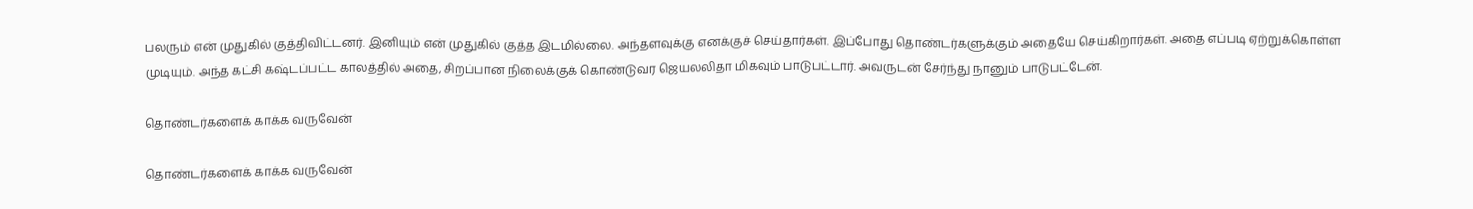பலரும் என் முதுகில் குத்திவிட்டனர். இனியும் என் முதுகில் குத்த இடமில்லை. அந்தளவுக்கு எனக்குச் செய்தார்கள். இப்போது தொண்டர்களுக்கும் அதையே செய்கிறார்கள். அதை எப்படி ஏற்றுக்கொள்ள முடியும். அந்த கட்சி கஷ்டப்பட்ட காலத்தில் அதை, சிறப்பான நிலைக்குக் கொண்டுவர ஜெயலலிதா மிகவும் பாடுபட்டார். அவருடன் சேர்ந்து நானும் பாடுபட்டேன்.

தொண்டர்களைக் காக்க வருவேன்

தொண்டர்களைக் காக்க வருவேன்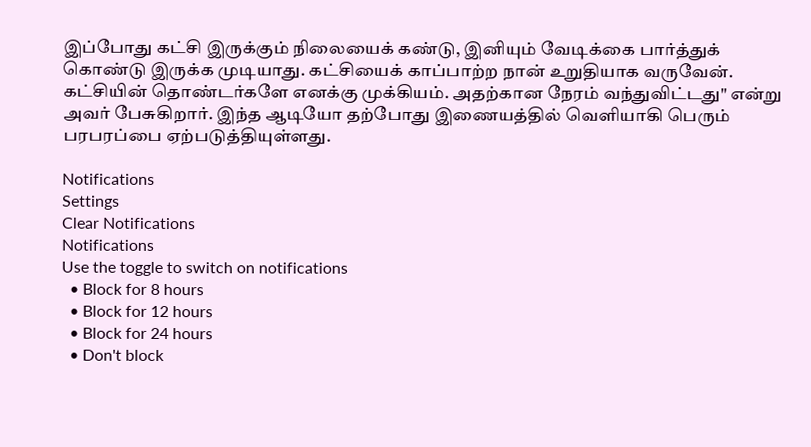இப்போது கட்சி இருக்கும் நிலையைக் கண்டு, இனியும் வேடிக்கை பார்த்துக் கொண்டு இருக்க முடியாது. கட்சியைக் காப்பாற்ற நான் உறுதியாக வருவேன். கட்சியின் தொண்டர்களே எனக்கு முக்கியம். அதற்கான நேரம் வந்துவிட்டது" என்று அவர் பேசுகிறார். இந்த ஆடியோ தற்போது இணையத்தில் வெளியாகி பெரும் பரபரப்பை ஏற்படுத்தியுள்ளது.

Notifications
Settings
Clear Notifications
Notifications
Use the toggle to switch on notifications
  • Block for 8 hours
  • Block for 12 hours
  • Block for 24 hours
  • Don't block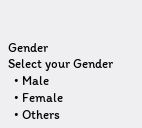Gender
Select your Gender
  • Male
  • Female
  • Others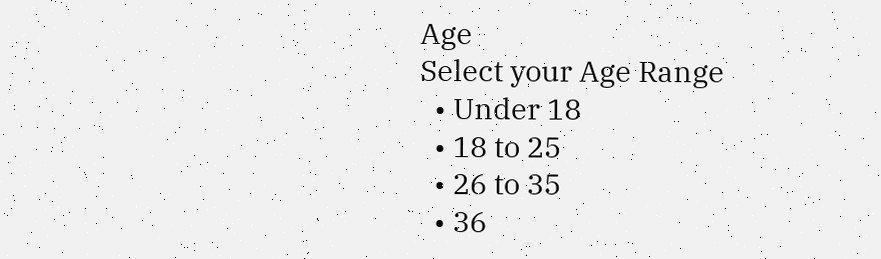Age
Select your Age Range
  • Under 18
  • 18 to 25
  • 26 to 35
  • 36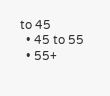to 45
  • 45 to 55
  • 55+